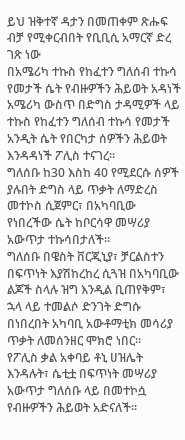ይህ ዝቅተኛ ዳታን በመጠቀም ጽሑፍ ብቻ የሚቀርብበት የቢቢሲ አማርኛ ድረ ገጽ ነው
በአሜሪካ ተኩስ የከፈተን ግለሰብ ተኩሳ የመታች ሴት የብዙዎችን ሕይወት አዳነች
አሜሪካ ውስጥ በድግስ ታዳሚዎች ላይ ተኩስ የከፈተን ግለሰብ ተኩሳ የመታች አንዲት ሴት የበርካታ ሰዎችን ሕይወት እንዳዳነች ፖሊስ ተናገረ።
ግለሰቡ ከ30 እስከ 40 የሚደርሱ ሰዎች ያሉበት ድግስ ላይ ጥቃት ለማድረስ መተኮስ ሲጀምር፣ በአካባቢው የነበረችው ሴት ከቦርሳዋ መሣሪያ አውጥታ ተኩሳበታለች።
ግለሰቡ በዌስት ቨርጂኒያ፣ ቻርልስተን በፍጥነት እያሽከረከረ ሲጓዝ በአካባቢው ልጆች ስላሉ ዝግ እንዲል ቢጠየቅም፣ ኋላ ላይ ተመልሶ ድንገት ድግሱ በነበረበት አካባቢ አውቶማቲክ መሳሪያ ጥቃት ለመሰንዘር ሞክሮ ነበር።
የፖሊስ ቃል አቀባይ ቶኒ ሀዝሌት እንዳሉት፣ ሴቲቷ በፍጥነት መሣሪያ አውጥታ ግለሰቡ ላይ በመተኮሷ የብዙዎችን ሕይወት አድናለች።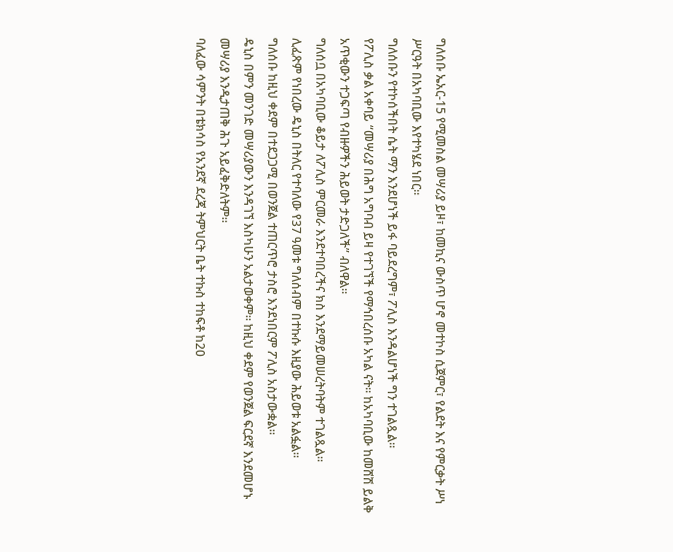ግለሰቡ ኤአር-15 የሚመስል መሣሪያ ይዞ፣ ከመኪና ውስጥ ሆኖ መተኮስ ሲጀምር፣ የልደት እና የምርቃት ሥነ ሥርዓት በአካባቢው እየተካሄደ ነበር።
ግለሰቡን የተኮሰችበት ሴት ማን እንደሆነች ይፋ ባይደረግም፣ ፖሊስ እንዳልሆነች ግን ተገልጿል።
የፖሊስ ቃል አቀባይ “መሣሪያ በሕግ አግባብ ይዛ የተገኘች የማኅበረሰቡ አካል ናት። ከአካባቢው ከመሸሽ ይልቅ አጥቂውን ተጋፍጣ የብዙዎችን ሕይወት ታድጋለች” ብለዋል።
ግለሰቧ በአካባቢው ቆይታ ለፖሊስ ምርመራ እንደተባበረችና ክስ እንደማይመሠረትባትም ተገልጿል።
ሊፈጽም የነበረው ዴኒስ በትለር የተባለው የ37 ዓመቱ ግለሰብም በተኩሱ እዚያው ሕይወቱ አልፏል።
ግለሰቡ ከዚህ ቀደም በተደጋጋሚ በወንጀል ተጠርጥሮ ታስሮ እንደነበርም ፖሊስ አስታውቋል።
ዴኒስ በምን መንገድ መሣሪያውን እንዳገኘ እስካሁን አልታወቀም። ከዚህ ቀደም የወንጀል ፍርደኛ እንደመሆኑ መሣሪያ እንዲታጠቅ ሕጉ አይፈቅድለትም።
ባለፈው ሳምንት በቴክሳስ የአንደኛ ደረጃ ትምህርት ቤት ተኩስ ተከፍቶ ከ20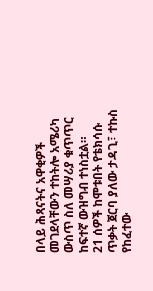በላይ ሕጻናትና አዋቂዎች መገደላቸውን ተከትሎ አሜሪካ ውስጥ ስለ መሣሪያ ቁጥጥር ከፍተኛ ውዝግብ ተነስቷል።
21 ሰዎች ከሞቱበት የቴክሳሱ ጥቃት ጀርባ ያለው ታዳጊ፣ ተኩስ የከፈተው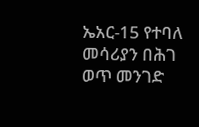ኤአር-15 የተባለ መሳሪያን በሕገ ወጥ መንገድ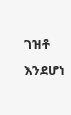ገዝቶ እንደሆነ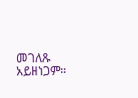መገለጹ አይዘነጋም።